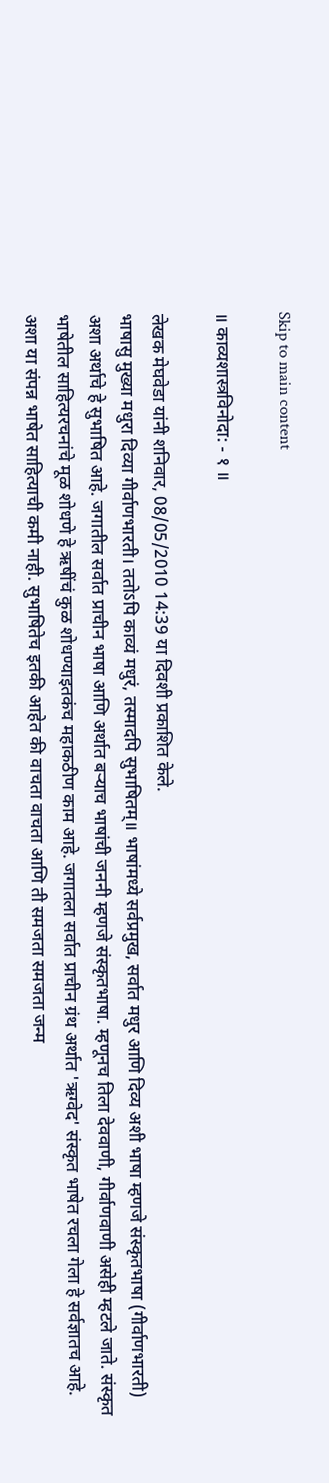Skip to main content

॥ काव्यशास्त्रविनोदा: - १ ॥

लेखक मेघवेडा यांनी शनिवार, 08/05/2010 14:39 या दिवशी प्रकाशित केले.
भाषासु मुख्या मधुरा दिव्या गीर्वाणभारती। ततोऽपि काव्यं मधुरं, तस्मादपि सुभाषितम्॥ भाषांमध्ये सर्वप्रमुख, सर्वात मधुर आणि दिव्य अशी भाषा म्हणजे संस्कृतभाषा (गीर्वाणभारती) अशा अर्थाचे हे सुभाषित आहे. जगातील सर्वात प्राचीन भाषा आणि अर्थात बर्‍याच भाषांची जननी म्हणजे संस्कृतभाषा. म्हणूनच तिला देववाणी, गीर्वाणवाणी असेही म्हटले जाते. संस्कृत भाषेतील साहित्यरचनांचे मूळ शोधणे हे ऋषींचं कुळ शोधण्याइतकंच महाकठीण काम आहे. जगातला सर्वात प्राचीन ग्रंथ अर्थात 'ऋग्वेद' संस्कृत भाषेत रचला गेला हे सर्वज्ञातच आहे. अशा या संपन्न भाषेत साहित्याची कमी नाही. सुभाषितेच इतकी आहेत की वाचता वाचता आणि ती समजता समजता जन्म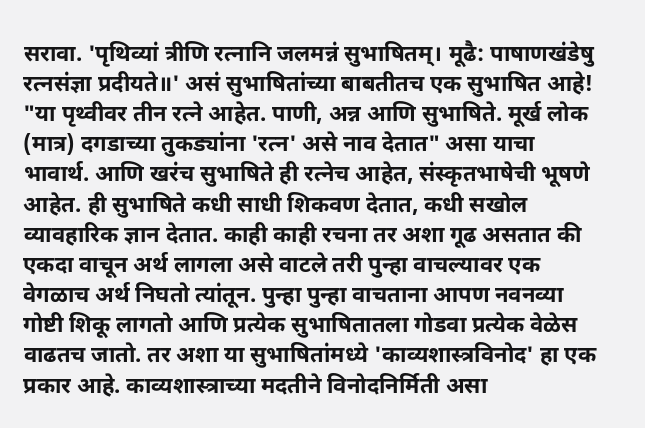सरावा. 'पृथिव्यां त्रीणि रत्नानि जलमन्नं सुभाषितम्। मूढै: पाषाणखंडेषु रत्नसंज्ञा प्रदीयते॥' असं सुभाषितांच्या बाबतीतच एक सुभाषित आहे! "या पृथ्वीवर तीन रत्ने आहेत. पाणी, अन्न आणि सुभाषिते. मूर्ख लोक (मात्र) दगडाच्या तुकड्यांना 'रत्न' असे नाव देतात" असा याचा भावार्थ. आणि खरंच सुभाषिते ही रत्नेच आहेत, संस्कृतभाषेची भूषणे आहेत. ही सुभाषिते कधी साधी शिकवण देतात, कधी सखोल व्यावहारिक ज्ञान देतात. काही काही रचना तर अशा गूढ असतात की एकदा वाचून अर्थ लागला असे वाटले तरी पुन्हा वाचल्यावर एक वेगळाच अर्थ निघतो त्यांतून. पुन्हा पुन्हा वाचताना आपण नवनव्या गोष्टी शिकू लागतो आणि प्रत्येक सुभाषितातला गोडवा प्रत्येक वेळेस वाढतच जातो. तर अशा या सुभाषितांमध्ये 'काव्यशास्त्रविनोद' हा एक प्रकार आहे. काव्यशास्त्राच्या मदतीने विनोदनिर्मिती असा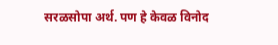सरळसोपा अर्थ. पण हे केवळ विनोद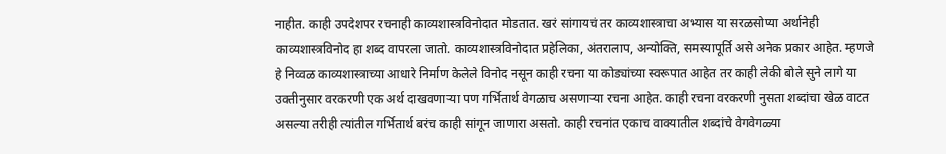नाहीत. काही उपदेशपर रचनाही काव्यशास्त्रविनोदात मोडतात. खरं सांगायचं तर काव्यशास्त्राचा अभ्यास या सरळसोप्या अर्थानेही काव्यशास्त्रविनोद हा शब्द वापरला जातो. काव्यशास्त्रविनोदात प्रहेलिका, अंतरालाप, अन्योक्ति, समस्यापूर्ति असे अनेक प्रकार आहेत. म्हणजे हे निव्वळ काव्यशास्त्राच्या आधारे निर्माण केलेले विनोद नसून काही रचना या कोड्यांच्या स्वरूपात आहेत तर काही लेकी बोले सुने लागे या उक्तीनुसार वरकरणी एक अर्थ दाखवणार्‍या पण गर्भितार्थ वेगळाच असणार्‍या रचना आहेत. काही रचना वरकरणी नुसता शब्दांचा खेळ वाटत असल्या तरीही त्यांतील गर्भितार्थ बरंच काही सांगून जाणारा असतो. काही रचनांत एकाच वाक्यातील शब्दांचे वेगवेगळ्या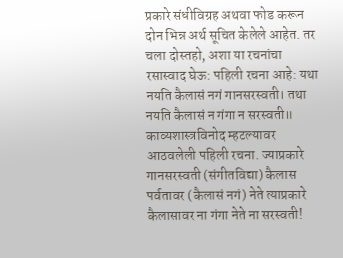प्रकारे संधीविग्रह अथवा फोड करून दोन भिन्न अर्थ सूचित केलेले आहेत. तर चला दोस्तहो, अशा या रचनांचा रसास्वाद घेऊ: पहिली रचना आहे: यथा नयति कैलासं नगं गानसरस्वती। तथा नयति कैलासं न गंगा न सरस्वती॥ काव्यशास्त्रविनोद म्हटल्यावर आठवलेली पहिली रचना. ज्याप्रकारे गानसरस्वती (संगीतविद्या) कैलास पर्वतावर (कैलासं नगं) नेते त्याप्रकारे कैलासावर ना गंगा नेते ना सरस्वती!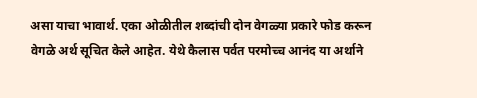असा याचा भावार्थ. एका ओळीतील शब्दांची दोन वेगळ्या प्रकारे फोड करून वेगळे अर्थ सूचित केले आहेत. येथे कैलास पर्वत परमोच्च आनंद या अर्थाने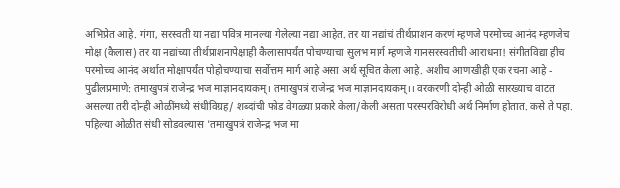अभिप्रेत आहे. गंगा, सरस्वती या नद्या पवित्र मानल्या गेलेल्या नद्या आहेत. तर या नद्यांचं तीर्थप्राशन करणं म्हणजे परमोच्च आनंद म्हणजेच मोक्ष (कैलास) तर या नद्यांच्या तीर्थप्राशनापेक्षाही कैलासापर्यंत पोचण्याचा सुलभ मार्ग म्हणजे गानसरस्वतीची आराधना! संगीतविद्या हीच परमोच्च आनंद अर्थात मोक्षापर्यंत पोहोचण्याचा सर्वोत्तम मार्ग आहे असा अर्थ सूचित केला आहे. अशीच आणखीही एक रचना आहे - पुढीलप्रमाणे: तमाखुपत्रं राजेन्द्र भज माज्ञानदायकम्। तमाखुपत्रं राजेन्द्र भज माज्ञानदायकम्।। वरकरणी दोन्ही ओळी सारख्याच वाटत असल्या तरी दोन्ही ओळींमध्ये संधीविग्रह/ शब्दांची फोड वेगळ्या प्रकारे केला/केली असता परस्परविरोधी अर्थ निर्माण होतात. कसे ते पहा. पहिल्या ओळीत संधी सोडवल्यास 'तमाखुपत्रं राजेन्द्र भज मा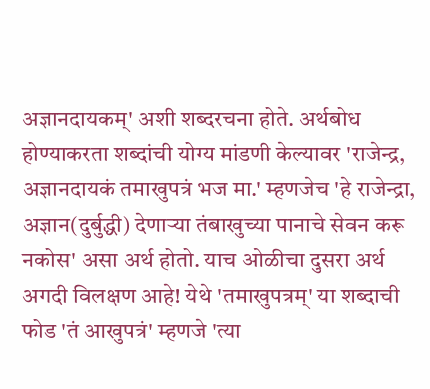अज्ञानदायकम्' अशी शब्दरचना होते. अर्थबोध होण्याकरता शब्दांची योग्य मांडणी केल्यावर 'राजेन्द्र, अज्ञानदायकं तमाखुपत्रं भज मा.' म्हणजेच 'हे राजेन्द्रा, अज्ञान(दुर्बुद्धी) देणार्‍या तंबाखुच्या पानाचे सेवन करू नकोस' असा अर्थ होतो. याच ओळीचा दुसरा अर्थ अगदी विलक्षण आहे! येथे 'तमाखुपत्रम्' या शब्दाची फोड 'तं आखुपत्रं' म्हणजे 'त्या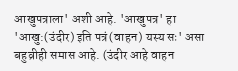आखुपत्राला' अशी आहे. 'आखुपत्र' हा 'आखु:(उंदीर) इति पत्रं(वाहन) यस्य सः' असा बहुव्रीही समास आहे. (उंदीर आहे वाहन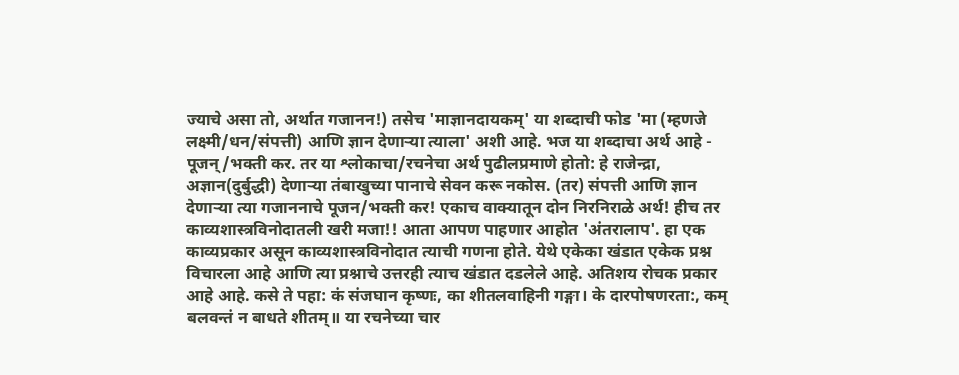ज्याचे असा तो, अर्थात गजानन!) तसेच 'माज्ञानदायकम्' या शब्दाची फोड 'मा (म्हणजे लक्ष्मी/धन/संपत्ती) आणि ज्ञान देणार्‍या त्याला' अशी आहे. भज या शब्दाचा अर्थ आहे - पूजन्/भक्ती कर. तर या श्लोकाचा/रचनेचा अर्थ पुढीलप्रमाणे होतो: हे राजेन्द्रा, अज्ञान(दुर्बुद्धी) देणार्‍या तंबाखुच्या पानाचे सेवन करू नकोस. (तर) संपत्ती आणि ज्ञान देणार्‍या त्या गजाननाचे पूजन/भक्ती कर! एकाच वाक्यातून दोन निरनिराळे अर्थ! हीच तर काव्यशास्त्रविनोदातली खरी मजा!! आता आपण पाहणार आहोत 'अंतरालाप'. हा एक काव्यप्रकार असून काव्यशास्त्रविनोदात त्याची गणना होते. येथे एकेका खंडात एकेक प्रश्न विचारला आहे आणि त्या प्रश्नाचे उत्तरही त्याच खंडात दडलेले आहे. अतिशय रोचक प्रकार आहे आहे. कसे ते पहा: कं संजघान कृष्णः, का शीतलवाहिनी गङ्गा। के दारपोषणरता:, कम् बलवन्तं न बाधते शीतम्॥ या रचनेच्या चार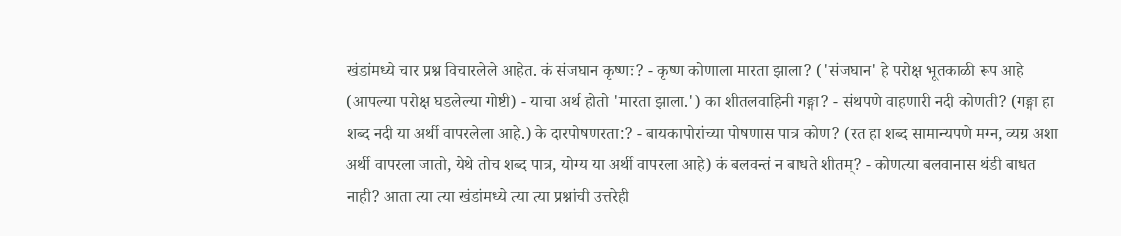खंडांमध्ये चार प्रश्न विचारलेले आहेत. कं संजघान कृष्णः? - कृष्ण कोणाला मारता झाला? ('संजघान' हे परोक्ष भूतकाळी रूप आहे (आपल्या परोक्ष घडलेल्या गोष्टी) - याचा अर्थ होतो 'मारता झाला.') का शीतलवाहिनी गङ्गा? - संथपणे वाहणारी नदी कोणती? (गङ्गा हा शब्द नदी या अर्थी वापरलेला आहे.) के दारपोषणरता:? - बायकापोरांच्या पोषणास पात्र कोण? (रत हा शब्द सामान्यपणे मग्न, व्यग्र अशा अर्थी वापरला जातो, येथे तोच शब्द पात्र, योग्य या अर्थी वापरला आहे) कं बलवन्तं न बाधते शीतम्? - कोणत्या बलवानास थंडी बाधत नाही? आता त्या त्या खंडांमध्ये त्या त्या प्रश्नांची उत्तरेही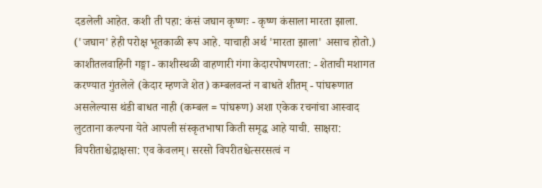दडलेली आहेत. कशी ती पहा: कंसं जघान कृष्णः - कृष्ण कंसाला मारता झाला. ('जघान' हेही परोक्ष भूतकाळी रूप आहे. याचाही अर्थ 'मारता झाला' असाच होतो.) काशीतलवाहिनी गङ्गा - काशीस्थळी वाहणारी गंगा केदारपोषणरता: - शेताची मशागत करण्यात गुंतलेले (केदार म्हणजे शेत) कम्बलवन्तं न बाधते शीतम् - पांघरूणात असलेल्यास थंडी बाधत नाही (कम्बल = पांघरूण) अशा एकेक रचनांचा आस्वाद लुटताना कल्पना येते आपली संस्कृतभाषा किती समृद्ध आहे याची. साक्षरा: विपरीताश्चेद्राक्षसा: एव केवलम्। सरसो विपरीतश्चेत्सरसत्वं न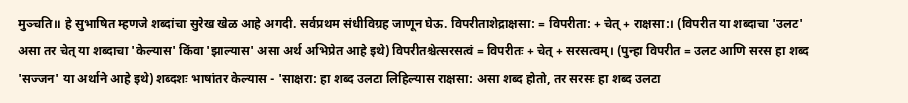मुञ्चति॥ हे सुभाषित म्हणजे शब्दांचा सुरेख खेळ आहे अगदी. सर्वप्रथम संधीविग्रह जाणून घेऊ. विपरीताशेद्राक्षसा: = विपरीता: + चेत् + राक्षसा:। (विपरीत या शब्दाचा 'उलट' असा तर चेत् या शब्दाचा 'केल्यास' किंवा 'झाल्यास' असा अर्थ अभिप्रेत आहे इथे) विपरीतश्चेत्सरसत्वं = विपरीतः + चेत् + सरसत्वम्। (पुन्हा विपरीत = उलट आणि सरस हा शब्द 'सज्जन' या अर्थाने आहे इथे) शब्दशः भाषांतर केल्यास - 'साक्षरा: हा शब्द उलटा लिहिल्यास राक्षसा: असा शब्द होतो, तर सरसः हा शब्द उलटा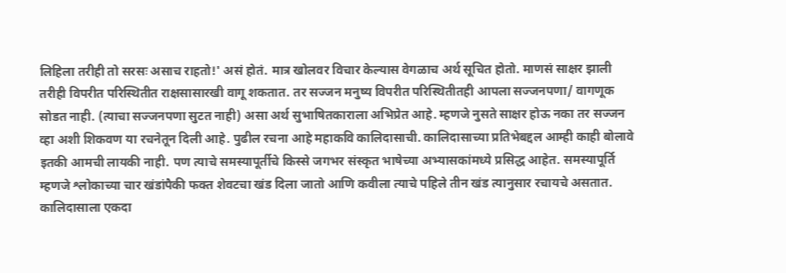लिहिला तरीही तो सरसः असाच राहतो!' असं होतं. मात्र खोलवर विचार केल्यास वेगळाच अर्थ सूचित होतो. माणसं साक्षर झाली तरीही विपरीत परिस्थितीत राक्षसासारखी वागू शकतात. तर सज्जन मनुष्य विपरीत परिस्थितीतही आपला सज्जनपणा/ वागणूक सोडत नाही. (त्याचा सज्जनपणा सुटत नाही) असा अर्थ सुभाषितकाराला अभिप्रेत आहे. म्हणजे नुसते साक्षर होऊ नका तर सज्जन व्हा अशी शिकवण या रचनेतून दिली आहे. पुढील रचना आहे महाकवि कालिदासाची. कालिदासाच्या प्रतिभेबद्दल आम्ही काही बोलावे इतकी आमची लायकी नाही. पण त्याचे समस्यापूर्तीचे किस्से जगभर संस्कृत भाषेच्या अभ्यासकांमध्ये प्रसिद्ध आहेत. समस्यापूर्ति म्हणजे श्लोकाच्या चार खंडांपैकी फक्त शेवटचा खंड दिला जातो आणि कवीला त्याचे पहिले तीन खंड त्यानुसार रचायचे असतात. कालिदासाला एकदा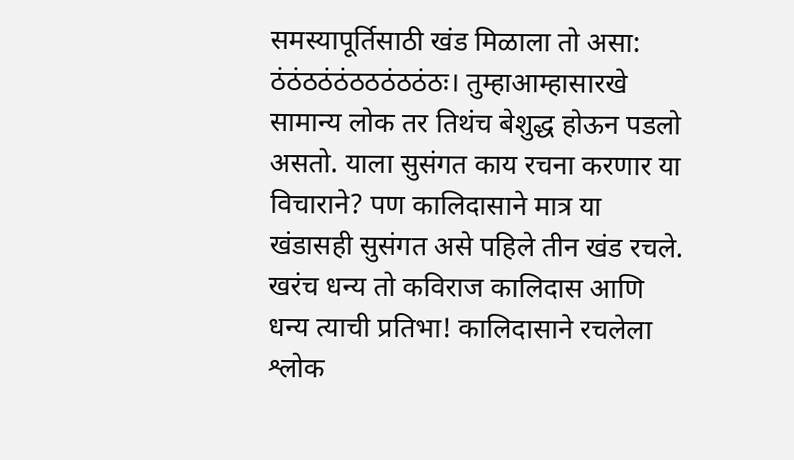समस्यापूर्तिसाठी खंड मिळाला तो असा: ठंठंठठंठंठठठंठठंठः। तुम्हाआम्हासारखे सामान्य लोक तर तिथंच बेशुद्ध होऊन पडलो असतो. याला सुसंगत काय रचना करणार या विचाराने? पण कालिदासाने मात्र या खंडासही सुसंगत असे पहिले तीन खंड रचले. खरंच धन्य तो कविराज कालिदास आणि धन्य त्याची प्रतिभा! कालिदासाने रचलेला श्लोक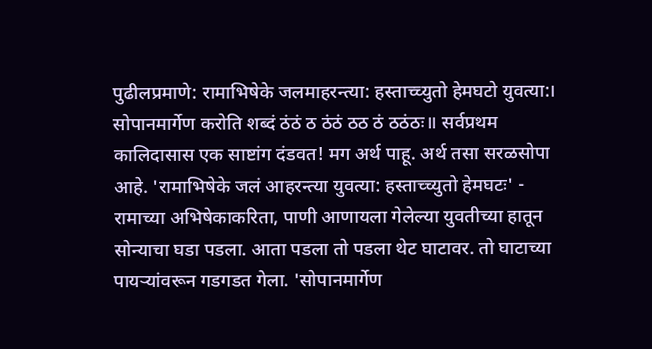पुढीलप्रमाणे: रामाभिषेके जलमाहरन्त्या: हस्ताच्च्युतो हेमघटो युवत्या:। सोपानमार्गेण करोति शब्दं ठंठं ठ ठंठं ठठ ठं ठठंठः॥ सर्वप्रथम कालिदासास एक साष्टांग दंडवत! मग अर्थ पाहू. अर्थ तसा सरळसोपा आहे. 'रामाभिषेके जलं आहरन्त्या युवत्या: हस्ताच्च्युतो हेमघटः' - रामाच्या अभिषेकाकरिता, पाणी आणायला गेलेल्या युवतीच्या हातून सोन्याचा घडा पडला. आता पडला तो पडला थेट घाटावर. तो घाटाच्या पायर्‍यांवरून गडगडत गेला. 'सोपानमार्गेण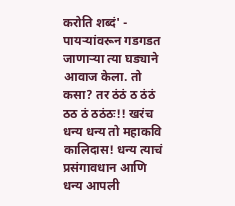करोति शब्दं' - पायर्‍यांवरून गडगडत जाणार्‍या त्या घड्याने आवाज केला. तो कसा? तर ठंठं ठ ठंठं ठठ ठं ठठंठः!! खरंच धन्य धन्य तो महाकवि कालिदास! धन्य त्याचं प्रसंगावधान आणि धन्य आपली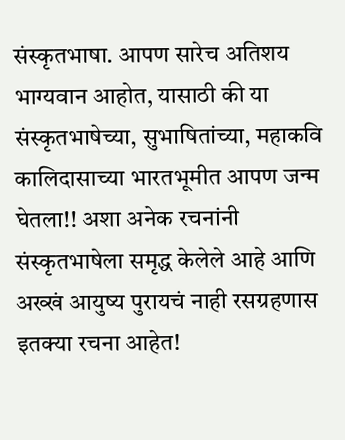संस्कृतभाषा. आपण सारेच अतिशय भाग्यवान आहोत, यासाठी की या संस्कृतभाषेच्या, सुभाषितांच्या, महाकवि कालिदासाच्या भारतभूमीत आपण जन्म घेतला!! अशा अनेक रचनांनी संस्कृतभाषेला समृद्ध केलेले आहे आणि अख्खं आयुष्य पुरायचं नाही रसग्रहणास इतक्या रचना आहेत!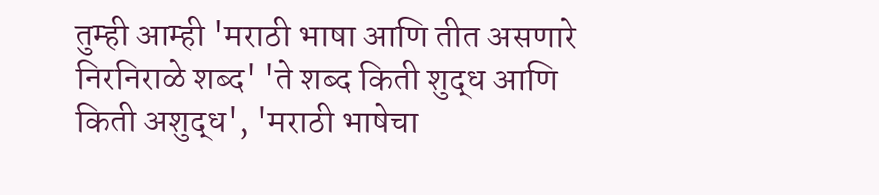तुम्ही आम्ही 'मराठी भाषा आणि तीत असणारे निरनिराळे शब्द' 'ते शब्द किती शुद्ध आणि किती अशुद्ध', 'मराठी भाषेचा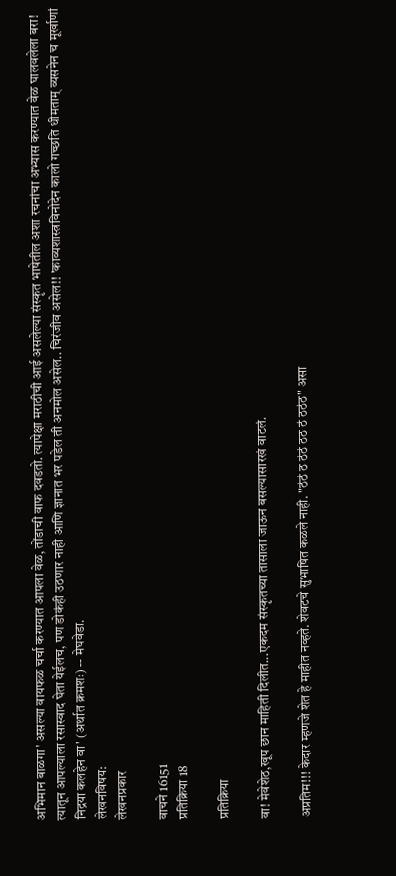अभिमान बाळगा' असल्या वायफळ चर्चा करण्यात आपला वेळ, तोंडाची वाफ दवडतो. त्यापेक्षा मराठीची आई असलेल्या संस्कृत भाषेतील अशा रचनांचा अभ्यास करण्यात वेळ घालवलेला बरा! त्यातून आपल्याला रसास्वाद घेता येईलच, पण डोकंही उठणार नाही आणि ज्ञानात भर पडेल ती अनमोल असेल.. चिरंजीव असेल!! 'काव्यशास्त्रविनोदेन कालो गच्छति धीमताम् व्यसनेन च मूर्खाणां निद्रया कलहेन वा' (अर्थात क्रमशः) -- मेघवेडा.
लेखनविषय:
लेखनप्रकार

वाचने 16151
प्रतिक्रिया 18

प्रतिक्रिया

वा! मेवेशेठ,खूप छान माहिती दिलीत...एकदम संस्कृतच्या तासाला जाऊन बसल्यासारखं वाटलं.

अप्रतिम!!! केदार म्हणजे शेत हे माहीत नव्हते. शेवटचे सुभाषित कळले नाही. "ठंठं ठ ठंठं ठठ ठं ठठंठ" असा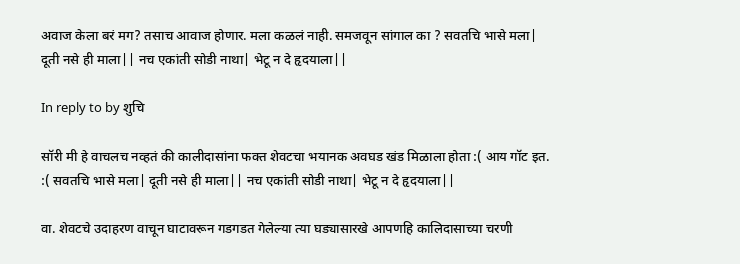अवाज केला बरं मग? तसाच आवाज होणार. मला कळलं नाही. समजवून सांगाल का ? सवतचि भासे मला| दूती नसे ही माला|| नच एकांती सोडी नाथा| भेटू न दे हृदयाला||

In reply to by शुचि

सॉरी मी हे वाचलच नव्हतं की कालीदासांना फक्त शेवटचा भयानक अवघड खंड मिळाला होता :( आय गॉट इत. :( सवतचि भासे मला| दूती नसे ही माला|| नच एकांती सोडी नाथा| भेटू न दे हृदयाला||

वा. शेवटचे उदाहरण वाचून घाटावरून गडगडत गेलेल्या त्या घड्यासारखे आपणहि कालिदासाच्या चरणी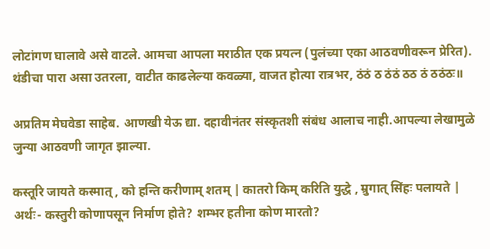लोटांगण घालावे असे वाटले. आमचा आपला मराठीत एक प्रयत्न (पुलंच्या एका आठवणीवरून प्रेरित). थंडीचा पारा असा उतरला, वाटीत काढलेल्या कवळ्या, वाजत होत्या रात्रभर, ठंठं ठ ठंठं ठठ ठं ठठंठः॥

अप्रतिम मेघवेडा साहेब. आणखी येऊ द्या. दहावीनंतर संस्कृतशी संबंध आलाच नाही.आपल्या लेखामुळे जुन्या आठवणी जागृत झाल्या.

कस्तूरि जायते कस्मात् , को हन्ति करीणाम् शतम् | कातरो किम् करिति युद्धे , म्रुगात् सिंहः पलायते | अर्थः- कस्तुरी कोणापसून निर्माण होते? शम्भर हतीना कोण मारतो?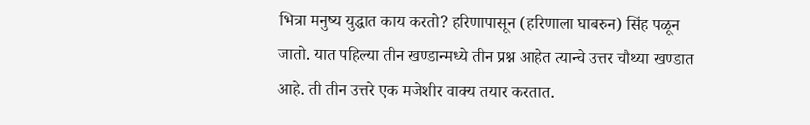भित्रा मनुष्य युद्धात काय करतो? हरिणापासून (हरिणाला घाबरुन) सिंह पळून जातो. यात पहिल्या तीन खण्डान्मध्ये तीन प्रश्न आहेत त्यान्चे उत्तर चौथ्या खण्डात आहे. ती तीन उत्तरे एक मजेशीर वाक्य तयार करतात.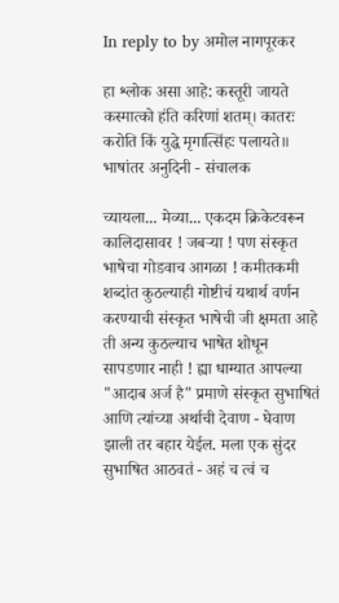In reply to by अमोल नागपूरकर

हा श्लोक असा आहे: कस्तूरी जायते कस्मात्को हंति करिणां शतम्‌। कातरः करोति किं युद्धे मृगात्सिंहः पलायते॥ भाषांतर अनुदिनी - संचालक

च्यायला... मेव्या... एकदम क्रिकेटवरून कालिदासावर ! जबर्‍या ! पण संस्कृत भाषेचा गोडवाच आगळा ! कमीतकमी शब्दांत कुठल्याही गोष्टीचं यथार्थ वर्णन करण्याची संस्कृत भाषेची जी क्षमता आहे ती अन्य कुठल्याच भाषेत शोधून सापडणार नाही ! ह्या धाग्यात आपल्या "आदाब अर्ज है" प्रमाणे संस्कृत सुभाषितं आणि त्यांच्या अर्थाची देवाण - घेवाण झाली तर बहार येईल. मला एक सुंदर सुभाषित आठवतं - अहं च त्वं च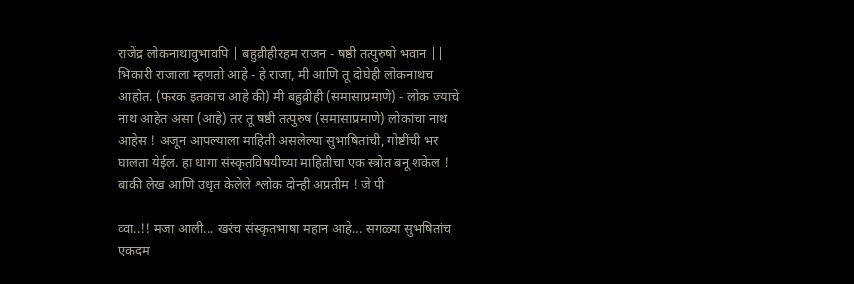राजेंद्र लोकनाथावुभावपि | बहुव्रीहीरहम राजन - षष्ठी तत्पुरुषो भवान || भिकारी राजाला म्हणतो आहे - हे राजा, मी आणि तू दोघेही लोकनाथच आहोत. (फरक इतकाच आहे की) मी बहुव्रीही (समासाप्रमाणे) - लोक ज्याचे नाथ आहेत असा (आहे) तर तू षष्ठी तत्पुरुष (समासाप्रमाणे) लोकांचा नाथ आहेस ! अजून आपल्याला माहिती असलेल्या सुभाषितांची, गोष्टींची भर घालता येईल. हा धागा संस्कृतविषयीच्या माहितीचा एक स्त्रोत बनू शकेल ! बाकी लेख आणि उधृत केलेले श्लोक दोन्ही अप्रतीम ! जे पी

व्वा..!! मजा आली... खरंच संस्कृतभाषा महान आहे... सगळ्या सुभषितांच एकदम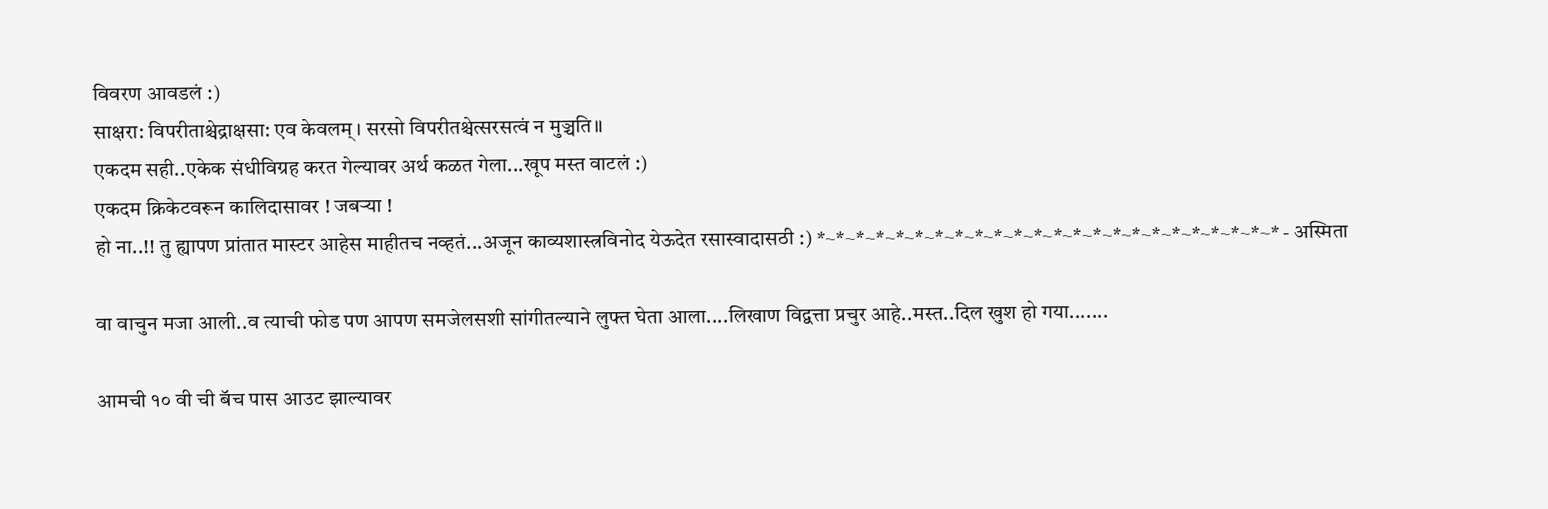विवरण आवडलं :)
साक्षरा: विपरीताश्चेद्राक्षसा: एव केवलम्। सरसो विपरीतश्चेत्सरसत्वं न मुञ्चति॥
एकदम सही..एकेक संधीविग्रह करत गेल्यावर अर्थ कळत गेला...खूप मस्त वाटलं :)
एकदम क्रिकेटवरून कालिदासावर ! जबर्‍या !
हो ना..!! तु ह्यापण प्रांतात मास्टर आहेस माहीतच नव्हतं...अजून काव्यशास्त्रविनोद येऊदेत रसास्वादासठी :) *~*~*~*~*~*~*~*~*~*~*~*~*~*~*~*~*~*~*~*~*~*~*~* - अस्मिता

वा वाचुन मजा आली..व त्याची फोड पण आपण समजेलसशी सांगीतल्याने लुफ्त घेता आला....लिखाण विद्वत्ता प्रचुर आहे..मस्त..दिल खुश हो गया.......

आमची १० वी ची बॅच पास आउट झाल्यावर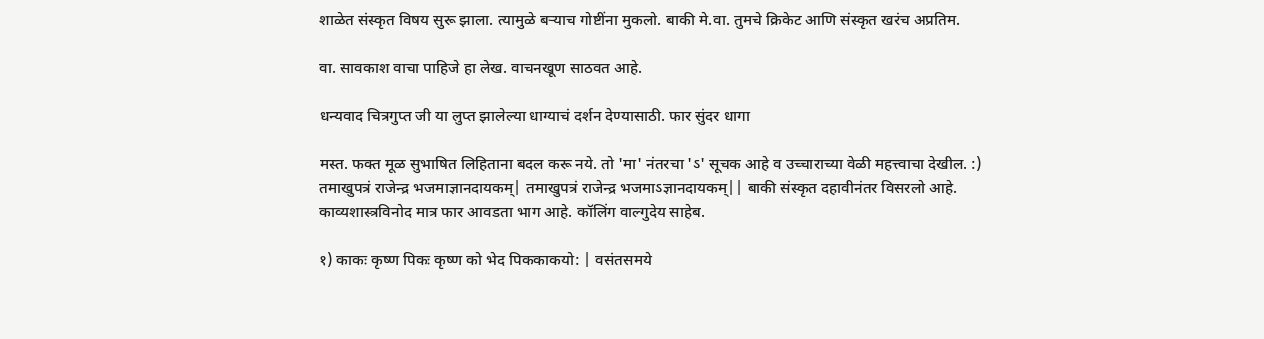शाळेत संस्कृत विषय सुरू झाला. त्यामुळे बर्‍याच गोष्टींना मुकलो. बाकी मे.वा. तुमचे क्रिकेट आणि संस्कृत खरंच अप्रतिम.

वा. सावकाश वाचा पाहिजे हा लेख. वाचनखूण साठवत आहे.

धन्यवाद चित्रगुप्त जी या लुप्त झालेल्या धाग्याचं दर्शन देण्यासाठी. फार सुंदर धागा

मस्त. फक्त मूळ सुभाषित लिहिताना बदल करू नये. तो 'मा' नंतरचा 'ऽ' सूचक आहे व उच्चाराच्या वेळी महत्त्वाचा देखील. :) तमाखुपत्रं राजेन्द्र भजमाज्ञानदायकम्| तमाखुपत्रं राजेन्द्र भजमाऽज्ञानदायकम्|| बाकी संस्कृत दहावीनंतर विसरलो आहे. काव्यशास्त्रविनोद मात्र फार आवडता भाग आहे. कॉलिंग वाल्गुदेय साहेब.

१) काकः कृष्ण पिकः कृष्ण को भेद पिककाकयो: | वसंतसमये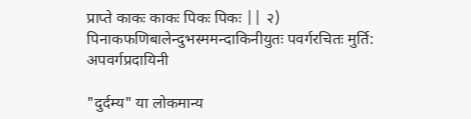प्राप्ते काकः काकः पिकः पिकः || २) पिनाकफणिबालेन्दुभस्ममन्दाकिनीयुतः पवर्गरचितः मुर्ति: अपवर्गप्रदायिनी

"दुर्दम्य" या लोकमान्य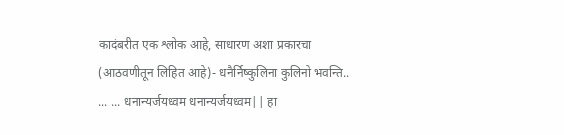कादंबरीत एक श्लोक आहे, साधारण अशा प्रकारचा (आठवणीतून लिहित आहे)- धनैर्निष्कुलिना कुलिनो भवन्ति.. ... ... धनान्यर्जयध्वम धनान्यर्जयध्वम|| हा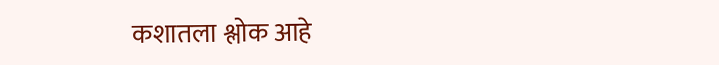कशातला श्लोक आहे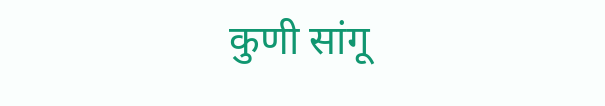कुणी सांगू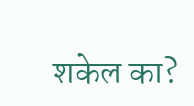शकेल का?